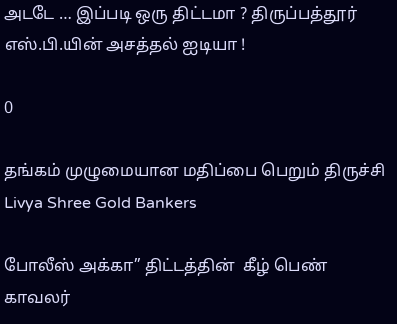அடடே … இப்படி ஒரு திட்டமா ? திருப்பத்தூர் எஸ்.பி.யின் அசத்தல் ஐடியா !

0

தங்கம் முழுமையான மதிப்பை பெறும் திருச்சி Livya Shree Gold Bankers

போலீஸ் அக்கா” திட்டத்தின்  கீழ் பெண் காவலர்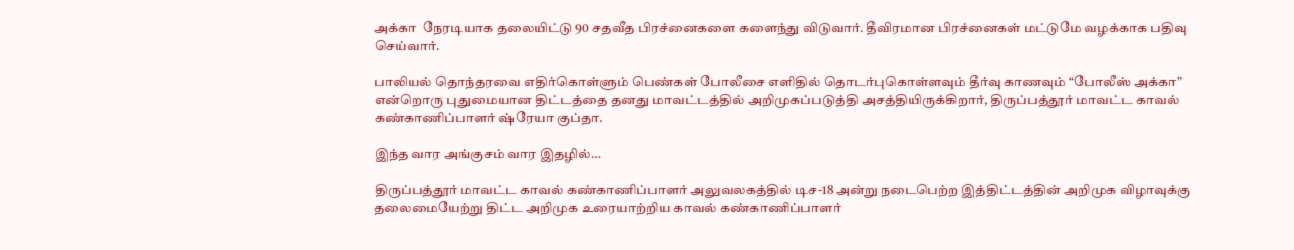அக்கா  நேரடியாக தலையிட்டு 90 சதவீத பிரச்னைகளை களைந்து விடுவார். தீவிரமான பிரச்னைகள் மட்டுமே வழக்காக பதிவு செய்வார்.

பாலியல் தொந்தரவை எதிர்கொள்ளும் பெண்கள் போலீசை எளிதில் தொடர்புகொள்ளவும் தீர்வு காணவும் “போலீஸ் அக்கா” என்றொரு புதுமையான திட்டத்தை தனது மாவட்டத்தில் அறிமுகப்படுத்தி அசத்தியிருக்கிறார், திருப்பத்தூர் மாவட்ட காவல் கண்காணிப்பாளர் ஷ்ரேயா குப்தா.

இந்த வார அங்குசம் வார இதழில்…

திருப்பத்தூர் மாவட்ட காவல் கண்காணிப்பாளர் அலுவலகத்தில் டிச-18 அன்று நடைபெற்ற இத்திட்டத்தின் அறிமுக விழாவுக்கு தலைமையேற்று திட்ட அறிமுக உரையாற்றிய காவல் கண்காணிப்பாளர்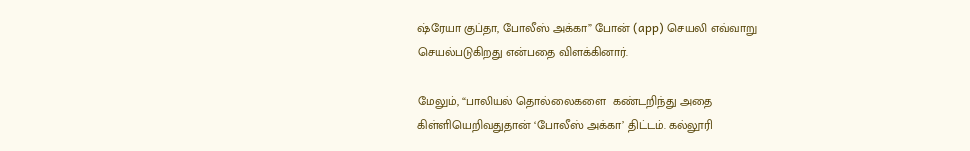ஷ்ரேயா குப்தா, போலீஸ் அக்கா” போன் (app) செயலி எவ்வாறு செயல்படுகிறது என்பதை விளக்கினார்.

மேலும், “பாலியல் தொல்லைகளை  கண்டறிந்து அதை கிள்ளியெறிவதுதான் ‘போலீஸ் அக்கா’ திட்டம். கல்லூரி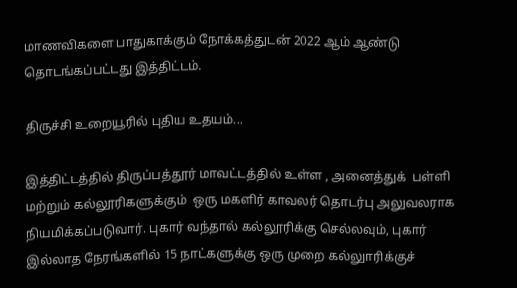மாணவிகளை பாதுகாக்கும் நோக்கத்துடன் 2022 ஆம் ஆண்டு தொடங்கப்பட்டது இத்திட்டம்.

திருச்சி உறையூரில் புதிய உதயம்...

இத்திட்டத்தில் திருப்பத்தூர் மாவட்டத்தில் உள்ள , அனைத்துக்  பள்ளி மற்றும் கல்லூரிகளுக்கும்  ஒரு மகளிர் காவலர் தொடர்பு அலுவலராக நியமிக்கப்படுவார். புகார் வந்தால் கல்லூரிக்கு செல்லவும், புகார் இல்லாத நேரங்களில் 15 நாட்களுக்கு ஒரு முறை கல்லுாரிக்குச்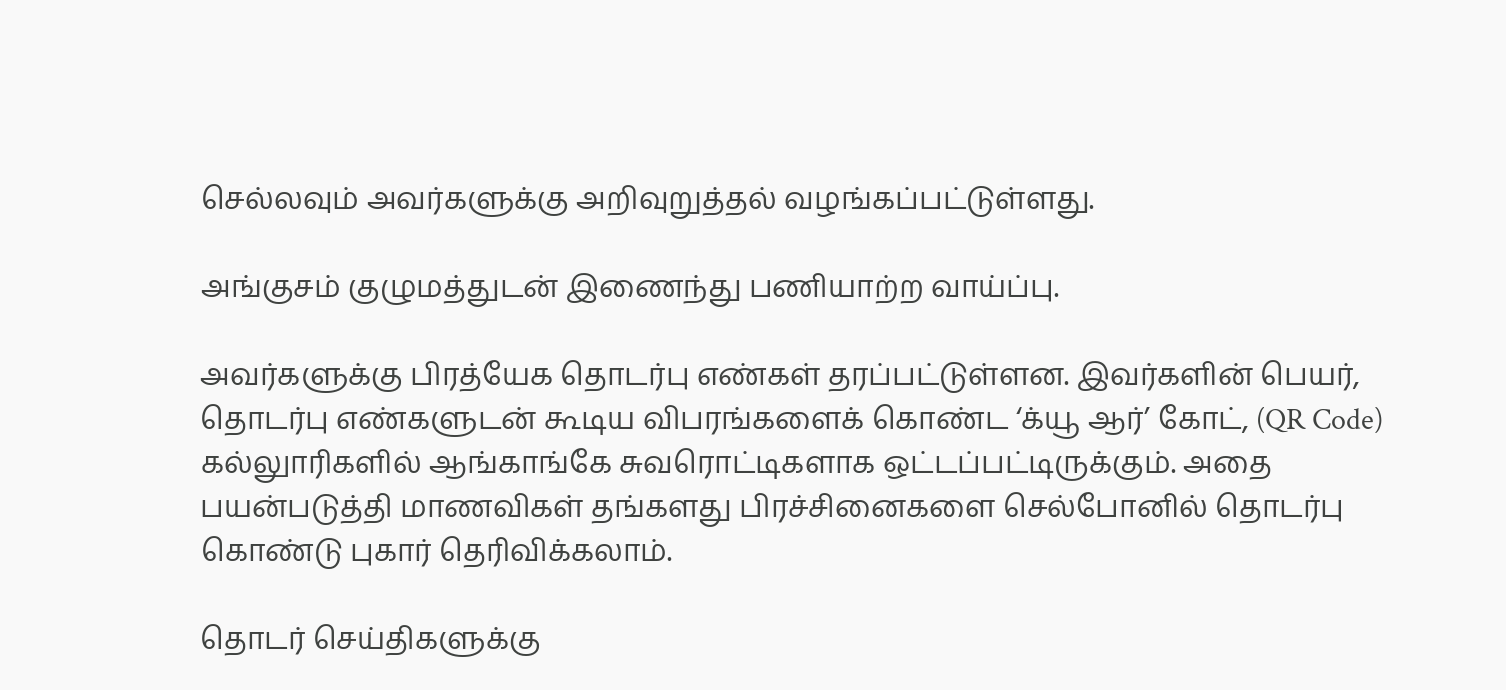செல்லவும் அவர்களுக்கு அறிவுறுத்தல் வழங்கப்பட்டுள்ளது.

அங்குசம் குழுமத்துடன் இணைந்து பணியாற்ற வாய்ப்பு.

அவர்களுக்கு பிரத்யேக தொடர்பு எண்கள் தரப்பட்டுள்ளன. இவர்களின் பெயர், தொடர்பு எண்களுடன் கூடிய விபரங்களைக் கொண்ட ‘க்யூ ஆர்’ கோட், (QR Code) கல்லுாரிகளில் ஆங்காங்கே சுவரொட்டிகளாக ஒட்டப்பட்டிருக்கும். அதை பயன்படுத்தி மாணவிகள் தங்களது பிரச்சினைகளை செல்போனில் தொடர்பு கொண்டு புகார் தெரிவிக்கலாம்.

தொடர் செய்திகளுக்கு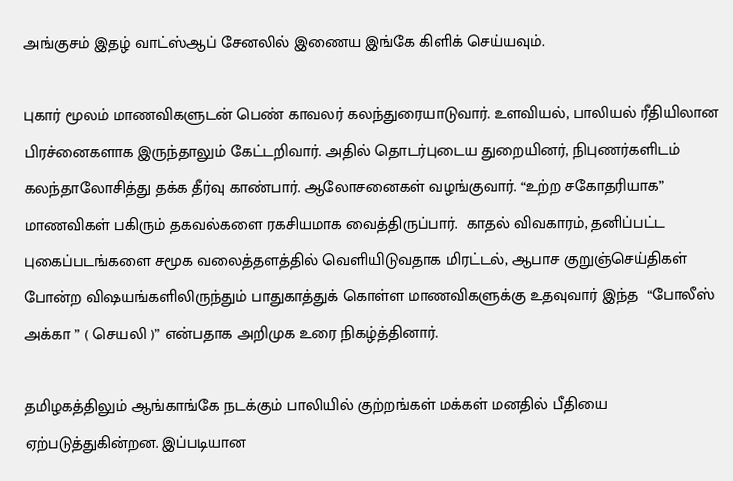அங்குசம் இதழ் வாட்ஸ்ஆப் சேனலில் இணைய இங்கே கிளிக் செய்யவும்.

புகார் மூலம் மாணவிகளுடன் பெண் காவலர் கலந்துரையாடுவார். உளவியல், பாலியல் ரீதியிலான பிரச்னைகளாக இருந்தாலும் கேட்டறிவார். அதில் தொடர்புடைய துறையினர், நிபுணர்களிடம் கலந்தாலோசித்து தக்க தீர்வு காண்பார். ஆலோசனைகள் வழங்குவார். “உற்ற சகோதரியாக”  மாணவிகள் பகிரும் தகவல்களை ரகசியமாக வைத்திருப்பார்.  காதல் விவகாரம், தனிப்பட்ட புகைப்படங்களை சமூக வலைத்தளத்தில் வெளியிடுவதாக மிரட்டல், ஆபாச குறுஞ்செய்திகள் போன்ற விஷயங்களிலிருந்தும் பாதுகாத்துக் கொள்ள மாணவிகளுக்கு உதவுவார் இந்த  “போலீஸ் அக்கா ” ( செயலி )” என்பதாக அறிமுக உரை நிகழ்த்தினார்.

தமிழகத்திலும் ஆங்காங்கே நடக்கும் பாலியில் குற்றங்கள் மக்கள் மனதில் பீதியை ஏற்படுத்துகின்றன. இப்படியான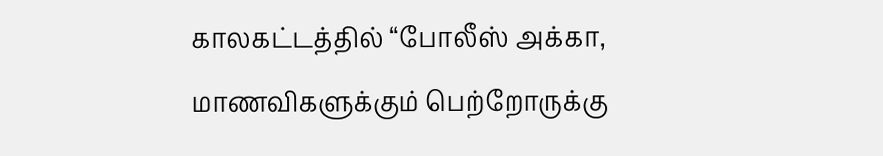காலகட்டத்தில் “போலீஸ் அக்கா,  மாணவிகளுக்கும் பெற்றோருக்கு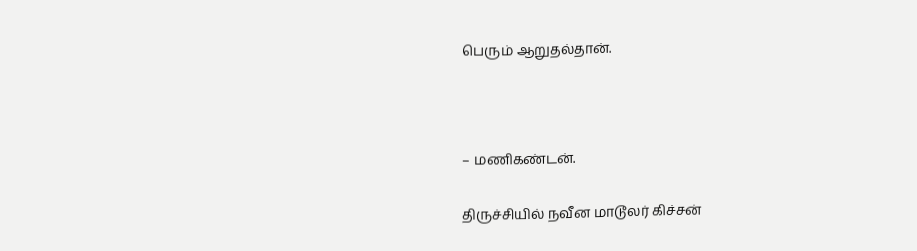பெரும் ஆறுதல்தான்.



– மணிகண்டன்.

திருச்சியில் நவீன மாடூலர் கிச்சன்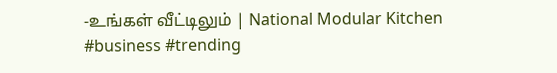-உங்கள் வீட்டிலும் | National Modular Kitchen #business #trending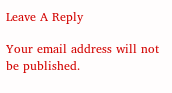Leave A Reply

Your email address will not be published.